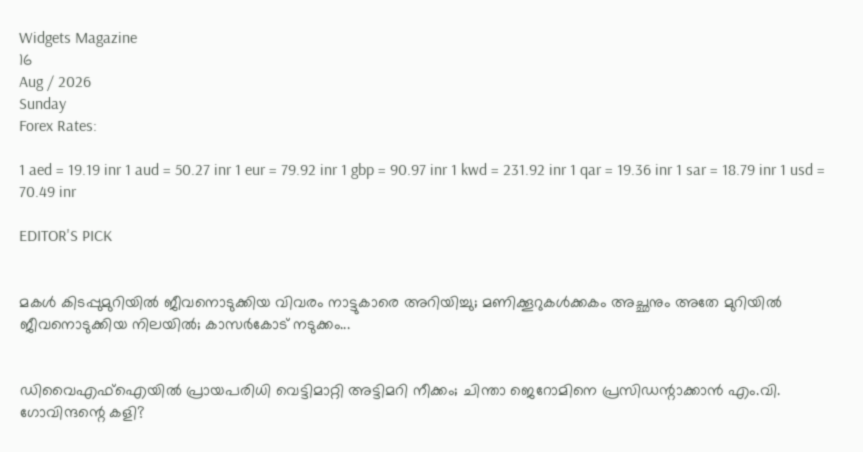Widgets Magazine
16
Aug / 2026
Sunday
Forex Rates:

1 aed = 19.19 inr 1 aud = 50.27 inr 1 eur = 79.92 inr 1 gbp = 90.97 inr 1 kwd = 231.92 inr 1 qar = 19.36 inr 1 sar = 18.79 inr 1 usd = 70.49 inr

EDITOR'S PICK


മകൾ കിടപ്പുമുറിയിൽ ജീവനൊടുക്കിയ വിവരം നാട്ടുകാരെ അറിയിച്ചു; മണിക്കൂറുകൾക്കകം അച്ഛനും അതേ മുറിയിൽ ജീവനൊടുക്കിയ നിലയിൽ; കാസർകോട് നടുക്കം...


ഡിവൈഎഫ്ഐയിൽ പ്രായപരിധി വെട്ടിമാറ്റി അട്ടിമറി നീക്കം; ചിന്താ ജെറോമിനെ പ്രസിഡന്റാക്കാൻ എം.വി. ഗോവിന്ദന്റെ കളി?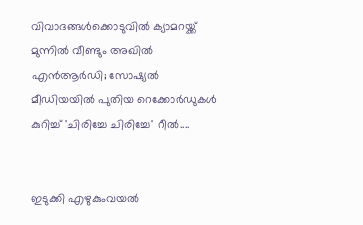വിവാദങ്ങൾക്കൊടുവിൽ ക്യാമറയ്ക്ക് മുന്നിൽ വീണ്ടും അഖിൽ എൻആർഡി; സോഷ്യൽ മീഡിയയിൽ പുതിയ റെക്കോർഡുകൾ കുറിച്ച് 'ചിരിച്ചേ ചിരിച്ചേ' റീൽ....


ഇടുക്കി എഴുകുംവയൽ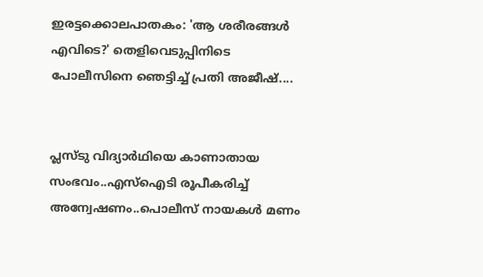ഇരട്ടക്കൊലപാതകം: 'ആ ശരീരങ്ങൾ എവിടെ?' തെളിവെടുപ്പിനിടെ പോലീസിനെ ഞെട്ടിച്ച് പ്രതി അജീഷ്....


പ്ലസ്ടു വിദ്യാർഥിയെ കാണാതായ സംഭവം..എസ്ഐടി രൂപീകരിച്ച് അന്വേഷണം..പൊലീസ് നായകൾ മണം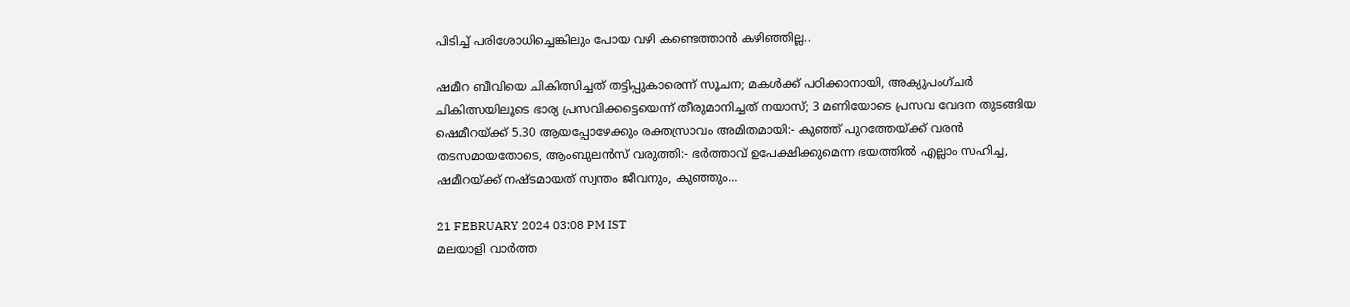പിടിച്ച് പരിശോധിച്ചെങ്കിലും പോയ വഴി കണ്ടെത്താൻ കഴിഞ്ഞില്ല..

ഷമീറ ബീവിയെ ചികിത്സിച്ചത് തട്ടിപ്പുകാരെന്ന് സൂചന; മകൾക്ക് പഠിക്കാനായി, അക്യുപംഗ്‌‌ചർ ചികിത്സയിലൂടെ ഭാര്യ പ്രസവിക്കട്ടെയെന്ന് തീരുമാനിച്ചത് നയാസ്; 3 മണിയോടെ പ്രസവ വേദന തുടങ്ങിയ ഷെമീറയ്ക്ക് 5.30 ആയപ്പോഴേക്കും രക്തസ്രാവം അമിതമായി:- കുഞ്ഞ് പുറത്തേയ്ക്ക് വരൻ തടസമായതോടെ, ആംബുലന്‍സ് വരുത്തി:- ഭർത്താവ് ഉപേക്ഷിക്കുമെന്ന ഭയത്തിൽ എല്ലാം സഹിച്ച, ഷമീറയ്ക്ക് നഷ്ടമായത് സ്വന്തം ജീവനും, കുഞ്ഞും...

21 FEBRUARY 2024 03:08 PM IST
മലയാളി വാര്‍ത്ത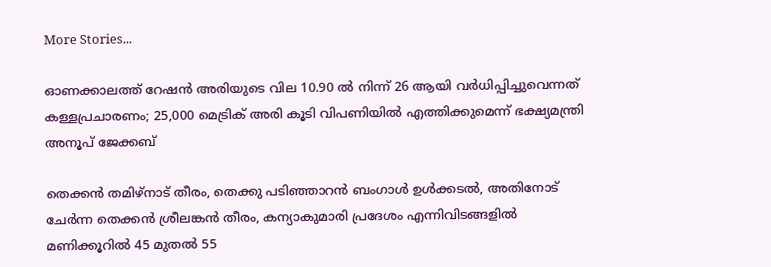More Stories...

ഓണക്കാലത്ത് റേഷന്‍ അരിയുടെ വില 10.90 ല്‍ നിന്ന് 26 ആയി വര്‍ധിപ്പിച്ചുവെന്നത് കള്ളപ്രചാരണം; 25,000 മെട്രിക് അരി കൂടി വിപണിയില്‍ എത്തിക്കുമെന്ന് ഭക്ഷ്യമന്ത്രി അനൂപ് ജേക്കബ്

തെക്കൻ തമിഴ്‌നാട് തീരം, തെക്കു പടിഞ്ഞാറൻ ബംഗാൾ ഉൾക്കടൽ, അതിനോട് ചേർന്ന തെക്കൻ ശ്രീലങ്കൻ തീരം, കന്യാകുമാരി പ്രദേശം എന്നിവിടങ്ങളിൽ മണിക്കൂറിൽ 45 മുതൽ 55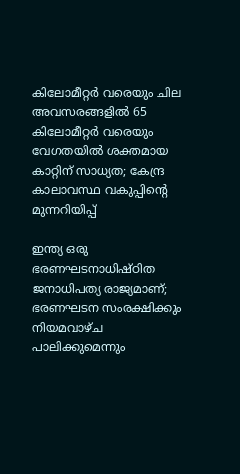കിലോമീറ്റർ വരെയും ചില അവസരങ്ങളിൽ 65 കിലോമീറ്റർ വരെയും വേഗതയിൽ ശക്തമായ കാറ്റിന് സാധ്യത; കേന്ദ്ര കാലാവസ്ഥ വകുപ്പിന്റെ മുന്നറിയിപ്പ്

ഇന്ത്യ ഒരു ഭരണഘടനാധിഷ്ഠിത ജനാധിപത്യ രാജ്യമാണ്; ഭരണഘടന സംരക്ഷിക്കും നിയമവാഴ്ച പാലിക്കുമെന്നും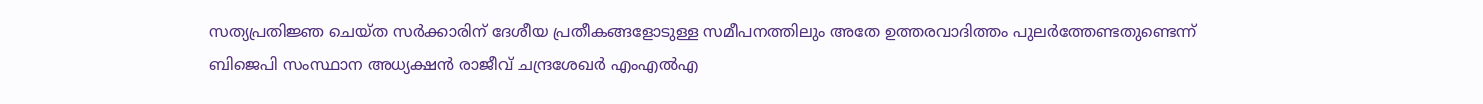സത്യപ്രതിജ്ഞ ചെയ്ത സർക്കാരിന് ദേശീയ പ്രതീകങ്ങളോടുള്ള സമീപനത്തിലും അതേ ഉത്തരവാദിത്തം പുലർത്തേണ്ടതുണ്ടെന്ന് ബിജെപി സംസ്ഥാന അധ്യക്ഷൻ രാജീവ് ചന്ദ്രശേഖർ എംഎൽഎ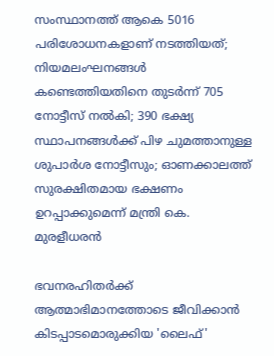സംസ്ഥാനത്ത് ആകെ 5016 പരിശോധനകളാണ് നടത്തിയത്; നിയമലംഘനങ്ങൾ കണ്ടെത്തിയതിനെ തുടർന്ന് 705 നോട്ടീസ് നൽകി; 390 ഭക്ഷ്യ സ്ഥാപനങ്ങള്‍ക്ക് പിഴ ചുമത്താനുള്ള ശുപാർശ നോട്ടീസും; ഓണക്കാലത്ത് സുരക്ഷിതമായ ഭക്ഷണം ഉറപ്പാക്കുമെന്ന് മന്ത്രി കെ. മുരളീധരൻ

ഭവനരഹിതർക്ക് ആത്മാഭിമാനത്തോടെ ജീവിക്കാൻ കിടപ്പാടമൊരുക്കിയ 'ലൈഫ്'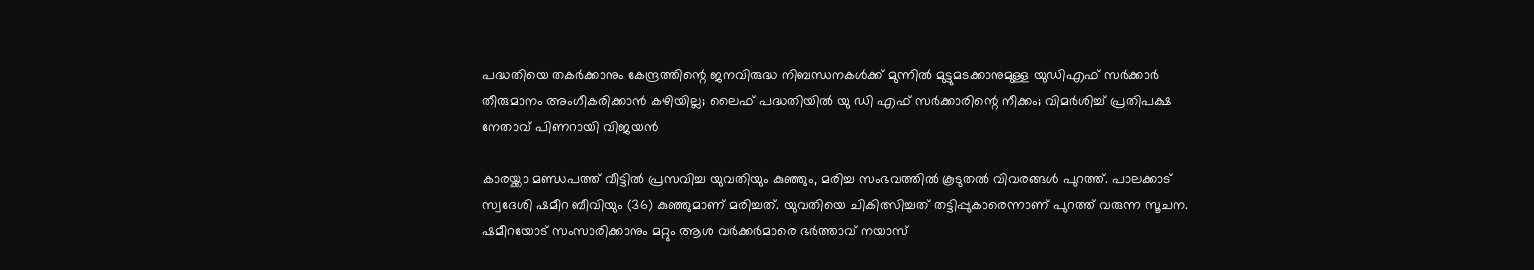പദ്ധതിയെ തകർക്കാനും കേന്ദ്രത്തിന്റെ ജനവിരുദ്ധ നിബന്ധനകൾക്ക് മുന്നിൽ മുട്ടുമടക്കാനുമുള്ള യുഡിഎഫ് സർക്കാർ തീരുമാനം അംഗീകരിക്കാൻ കഴിയില്ല; ലൈഫ് പദ്ധതിയിൽ യു ഡി എഫ് സർക്കാരിന്റെ നീക്കം; വിമർശിച്ച് പ്രതിപക്ഷ നേതാവ് പിണറായി വിജയൻ

കാരയ്ക്കാ മണ്ഡപത്ത് വീട്ടിൽ പ്രസവിച്ച യുവതിയും കുഞ്ഞും, മരിച്ച സംഭവത്തിൽ കൂടുതൽ വിവരങ്ങൾ പുറത്ത്. പാലക്കാട് സ്വദേശി ഷമീറ ബീവിയും (36) കുഞ്ഞുമാണ് മരിച്ചത്. യുവതിയെ ചികിത്സിച്ചത് തട്ടിപ്പുകാരെന്നാണ് പുറത്ത് വരുന്ന സൂചന. ഷമീറയോട് സംസാരിക്കാനും മറ്റും ആശ വർക്കർമാരെ ഭർത്താവ് നയാസ്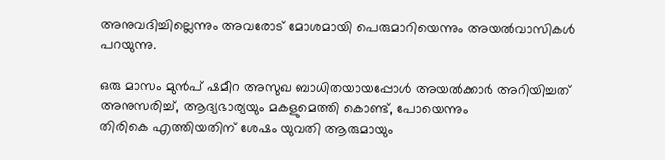അനുവദിച്ചില്ലെന്നും അവരോട് മോശമായി പെരുമാറിയെന്നും അയൽവാസികൾ പറയുന്നു.

ഒരു മാസം മുൻപ് ഷമീറ അസുഖ ബാധിതയായപ്പോൾ അയൽക്കാർ അറിയിച്ചത് അനുസരിച്ച്, ആദ്യഭാര്യയും മകളുമെത്തി കൊണ്ട്, പോയെന്നും
തിരികെ എത്തിയതിന് ശേഷം യുവതി ആരുമായും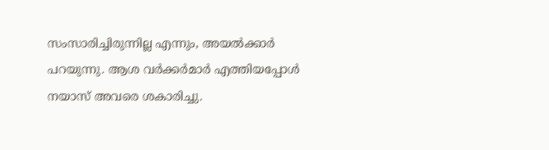സംസാരിച്ചിരുന്നില്ല എന്നും, അയൽക്കാർ പറയുന്നു. ആശ വർക്കർമാർ എത്തിയപ്പോൾ നയാസ് അവരെ ശകാരിച്ചു.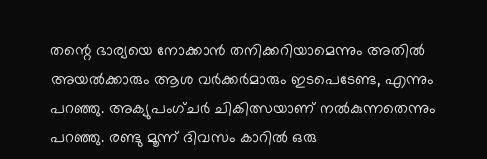തന്റെ ഭാര്യയെ നോക്കാൻ തനിക്കറിയാമെന്നും അതിൽ അയൽക്കാരും ആശ വർക്കർമാരും ഇടപെടേണ്ട, എന്നും പറഞ്ഞു. അക്യുപംഗ്‌‌ചർ ചികിത്സയാണ് നൽകുന്നതെന്നും പറഞ്ഞു. രണ്ടു മൂന്ന് ദിവസം കാറിൽ ഒരു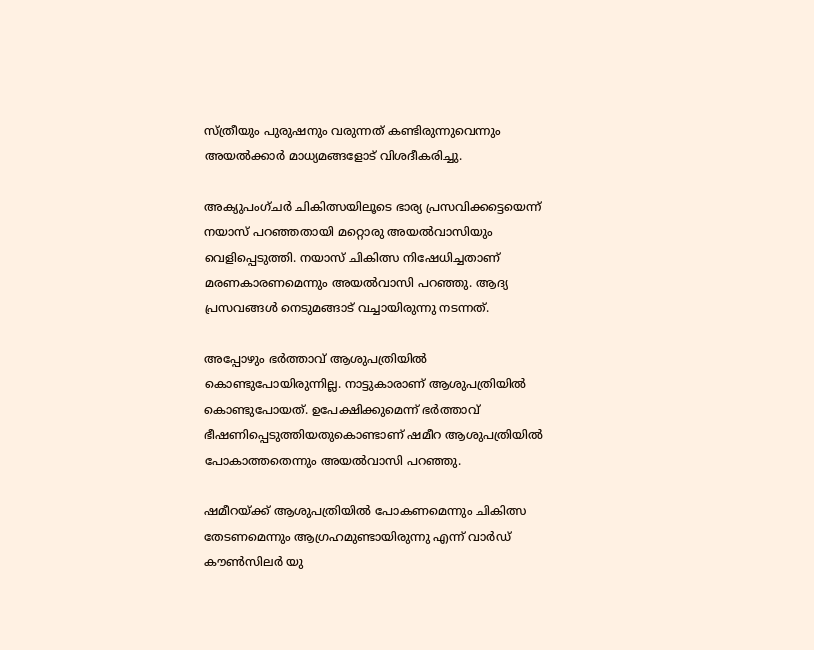സ്‌ത്രീയും പുരുഷനും വരുന്നത് കണ്ടിരുന്നുവെന്നും അയൽക്കാർ മാധ്യമങ്ങളോട് വിശദീകരിച്ചു.

അക്യുപംഗ്‌‌ചർ ചികിത്സയിലൂടെ ഭാര്യ പ്രസവിക്കട്ടെയെന്ന് നയാസ് പറഞ്ഞതായി മറ്റൊരു അയൽവാസിയും വെളിപ്പെടുത്തി. നയാസ് ചികിത്സ നിഷേധിച്ചതാണ് മരണകാരണമെന്നും അയൽവാസി പറഞ്ഞു. ആദ്യ പ്രസവങ്ങൾ നെടുമങ്ങാട് വച്ചായിരുന്നു നടന്നത്.

അപ്പോഴും ഭർത്താവ് ആശുപത്രിയിൽ കൊണ്ടുപോയിരുന്നില്ല. നാട്ടുകാരാണ് ആശുപത്രിയിൽ കൊണ്ടുപോയത്. ഉപേക്ഷിക്കുമെന്ന് ഭർത്താവ് ഭീഷണിപ്പെടുത്തിയതുകൊണ്ടാണ് ഷമീറ ആശുപത്രിയിൽ പോകാത്തതെന്നും അയൽവാസി പറഞ്ഞു.

ഷമീറയ്ക്ക് ആശുപത്രിയിൽ പോകണമെന്നും ചികിത്സ തേടണമെന്നും ആഗ്രഹമുണ്ടായിരുന്നു എന്ന് വാർഡ് കൗൺസിലർ യു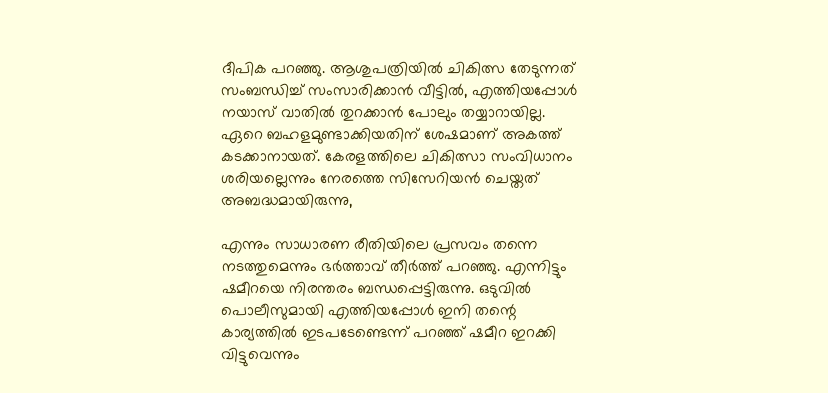ദീപിക പറഞ്ഞു. ആശുപത്രിയിൽ ചികിത്സ തേടുന്നത് സംബന്ധിച്ച് സംസാരിക്കാൻ വീട്ടിൽ, എത്തിയപ്പോൾ നയാസ് വാതിൽ തുറക്കാൻ പോലും തയ്യാറായില്ല. ഏറെ ബഹളമുണ്ടാക്കിയതിന് ശേഷമാണ് അകത്ത് കടക്കാനായത്. കേരളത്തിലെ ചികിത്സാ സംവിധാനം ശരിയല്ലെന്നും നേരത്തെ സിസേറിയൻ ചെയ്തത് അബദ്ധമായിരുന്നു,

എന്നും സാധാരണ രീതിയിലെ പ്രസവം തന്നെ നടത്തുമെന്നും ഭ‌ർത്താവ് തീർത്ത് പറഞ്ഞു. എന്നിട്ടും ഷമീറയെ നിരന്തരം ബന്ധപ്പെട്ടിരുന്നു. ഒടുവിൽ പൊലീസുമായി എത്തിയപ്പോൾ ഇനി തന്റെ കാര്യത്തിൽ ഇടപടേണ്ടെന്ന് പറഞ്ഞ് ഷമീറ ഇറക്കി വിട്ടുവെന്നും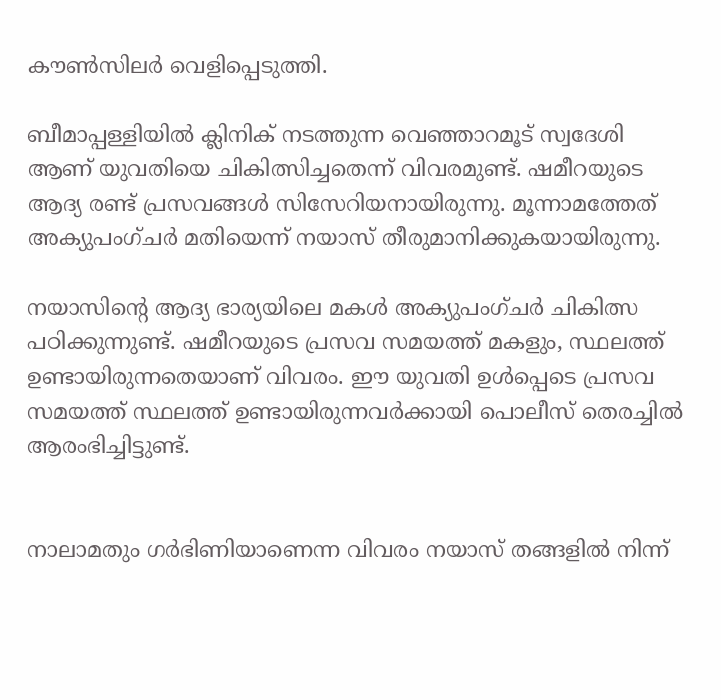കൗൺസിലർ വെളിപ്പെടുത്തി.

ബീമാപ്പള്ളിയിൽ ക്ലിനിക് നടത്തുന്ന വെഞ്ഞാറമൂട് സ്വദേശി ആണ് യുവതിയെ ചികിത്സിച്ചതെന്ന് വിവരമുണ്ട്. ഷമീറയുടെ ആദ്യ രണ്ട് പ്രസവങ്ങൾ സിസേറിയനായിരുന്നു. മൂന്നാമത്തേത് അക്യുപംഗ്‌‌‌ചർ മതിയെന്ന് നയാസ് തീരുമാനിക്കുകയായിരുന്നു.

നയാസിന്റെ ആദ്യ ഭാര്യയിലെ മകൾ അക്യുപംഗ്‌‌ചർ ചികിത്സ പഠിക്കുന്നുണ്ട്. ഷമീറയുടെ പ്രസവ സമയത്ത് മകളും, സ്ഥലത്ത് ഉണ്ടായിരുന്നതെയാണ് വിവരം. ഈ യുവതി ഉൾപ്പെടെ പ്രസവ സമയത്ത് സ്ഥലത്ത് ഉണ്ടായിരുന്നവർക്കായി പൊലീസ് തെരച്ചിൽ ആരംഭിച്ചിട്ടുണ്ട്.


നാലാമതും ഗര്‍ഭിണിയാണെന്ന വിവരം നയാസ് തങ്ങളില്‍ നിന്ന്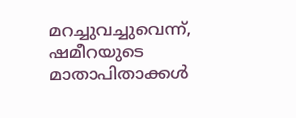മറച്ചുവച്ചുവെന്ന്, ഷമീറയുടെ മാതാപിതാക്കള്‍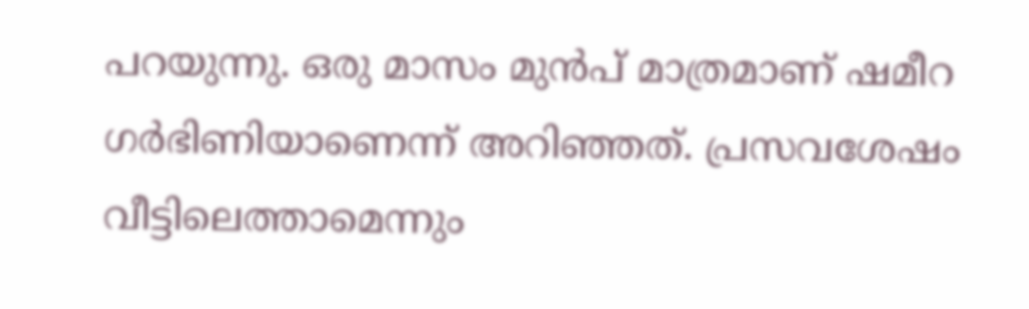പറയുന്നു. ഒരു മാസം മുന്‍പ് മാത്രമാണ് ഷമീറ ഗര്‍ഭിണിയാണെന്ന് അറിഞ്ഞത്. പ്രസവശേഷം വീട്ടിലെത്താമെന്നും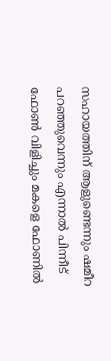സഹായത്തിന് ആളുണ്ടെന്നും ഷമീറ പറഞ്ഞുവെന്നും എന്നാല്‍ പിന്നീട് ഫോണ്‍ വിളിച്ചും മകളെ ഫോണില്‍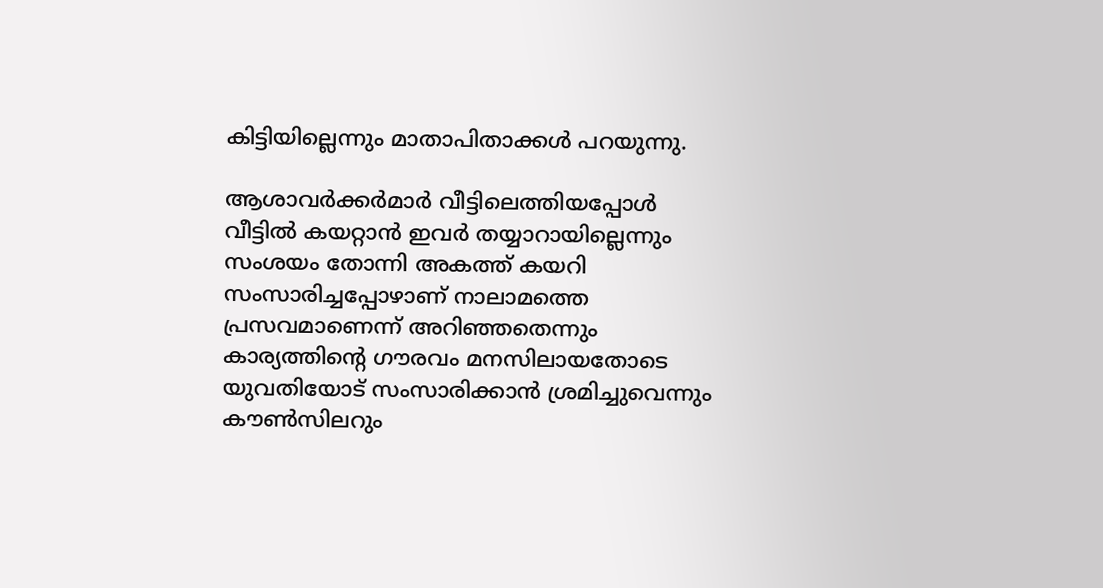കിട്ടിയില്ലെന്നും മാതാപിതാക്കള്‍ പറയുന്നു.

ആശാവര്‍ക്കര്‍മാര്‍ വീട്ടിലെത്തിയപ്പോള്‍ വീട്ടില്‍ കയറ്റാന്‍ ഇവര്‍ തയ്യാറായില്ലെന്നും സംശയം തോന്നി അകത്ത് കയറി സംസാരിച്ചപ്പോഴാണ് നാലാമത്തെ പ്രസവമാണെന്ന് അറിഞ്ഞതെന്നും കാര്യത്തിന്‍റെ ഗൗരവം മനസിലായതോടെ യുവതിയോട് സംസാരിക്കാന്‍ ശ്രമിച്ചുവെന്നും കൗൺസിലറും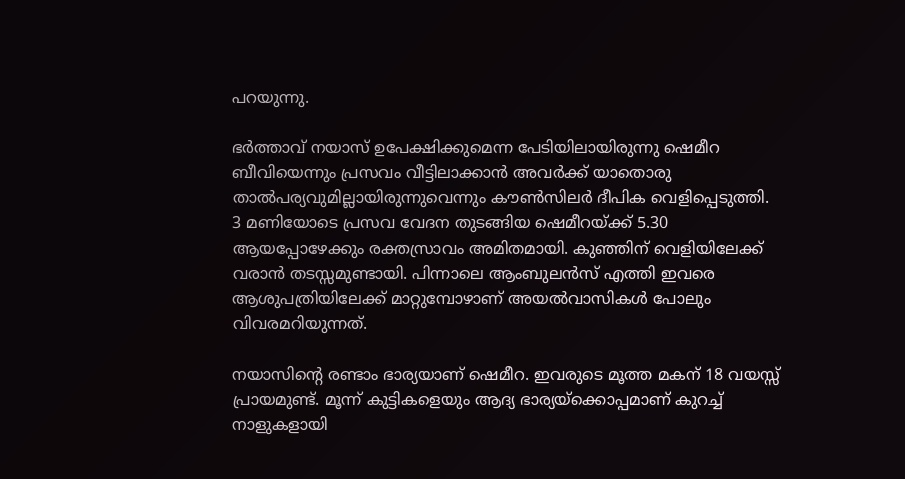പറയുന്നു.

ഭര്‍ത്താവ് നയാസ് ഉപേക്ഷിക്കുമെന്ന പേടിയിലായിരുന്നു ഷെമീറ ബീവിയെന്നും പ്രസവം വീട്ടിലാക്കാന്‍ അവര്‍ക്ക് യാതൊരു താല്‍പര്യവുമില്ലായിരുന്നുവെന്നും കൗണ്‍സിലര്‍ ദീപിക വെളിപ്പെടുത്തി. 3 മണിയോടെ പ്രസവ വേദന തുടങ്ങിയ ഷെമീറയ്ക്ക് 5.30 ആയപ്പോഴേക്കും രക്തസ്രാവം അമിതമായി. കുഞ്ഞിന് വെളിയിലേക്ക് വരാന്‍ തടസ്സമുണ്ടായി. പിന്നാലെ ആംബുലന്‍സ് എത്തി ഇവരെ ആശുപത്രിയിലേക്ക് മാറ്റുമ്പോഴാണ് അയല്‍വാസികള്‍ പോലും വിവരമറിയുന്നത്.

നയാസിന്‍റെ രണ്ടാം ഭാര്യയാണ് ഷെമീറ. ഇവരുടെ മൂത്ത മകന് 18 വയസ്സ് പ്രായമുണ്ട്. മൂന്ന് കുട്ടികളെയും ആദ്യ ഭാര്യയ്ക്കൊപ്പമാണ് കുറച്ച് നാളുകളായി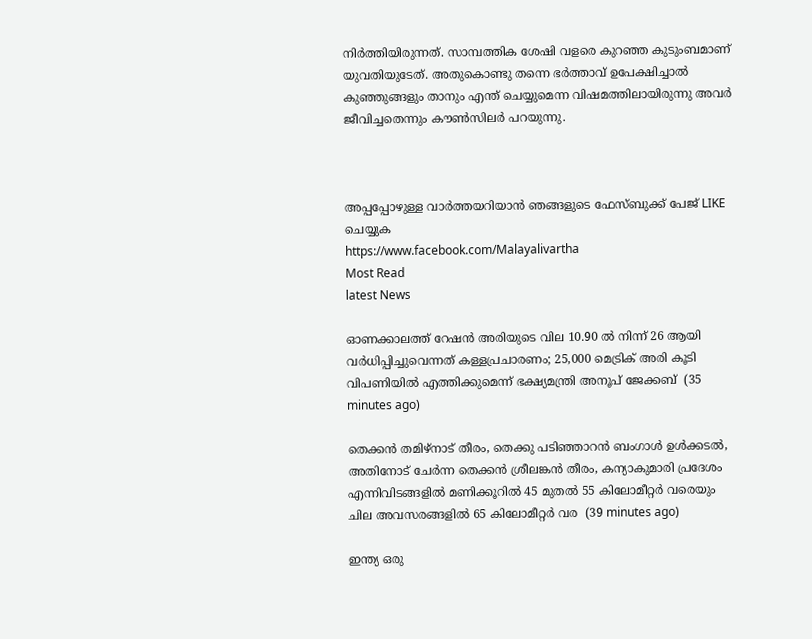നിര്‍ത്തിയിരുന്നത്. സാമ്പത്തിക ശേഷി വളരെ കുറഞ്ഞ കുടുംബമാണ് യുവതിയുടേത്. അതുകൊണ്ടു തന്നെ ഭര്‍ത്താവ് ഉപേക്ഷിച്ചാല്‍ കുഞ്ഞുങ്ങളും താനും എന്ത് ചെയ്യുമെന്ന വിഷമത്തിലായിരുന്നു അവര്‍ ജീവിച്ചതെന്നും കൗണ്‍സിലര്‍ പറയുന്നു.



അപ്പപ്പോഴുള്ള വാര്‍ത്തയറിയാന്‍ ഞങ്ങളുടെ ഫേസ്‌ബുക്ക്‌ പേജ് LIKE ചെയ്യുക
https://www.facebook.com/Malayalivartha
Most Read
latest News

ഓണക്കാലത്ത് റേഷന്‍ അരിയുടെ വില 10.90 ല്‍ നിന്ന് 26 ആയി വര്‍ധിപ്പിച്ചുവെന്നത് കള്ളപ്രചാരണം; 25,000 മെട്രിക് അരി കൂടി വിപണിയില്‍ എത്തിക്കുമെന്ന് ഭക്ഷ്യമന്ത്രി അനൂപ് ജേക്കബ്  (35 minutes ago)

തെക്കൻ തമിഴ്‌നാട് തീരം, തെക്കു പടിഞ്ഞാറൻ ബംഗാൾ ഉൾക്കടൽ, അതിനോട് ചേർന്ന തെക്കൻ ശ്രീലങ്കൻ തീരം, കന്യാകുമാരി പ്രദേശം എന്നിവിടങ്ങളിൽ മണിക്കൂറിൽ 45 മുതൽ 55 കിലോമീറ്റർ വരെയും ചില അവസരങ്ങളിൽ 65 കിലോമീറ്റർ വര  (39 minutes ago)

ഇന്ത്യ ഒരു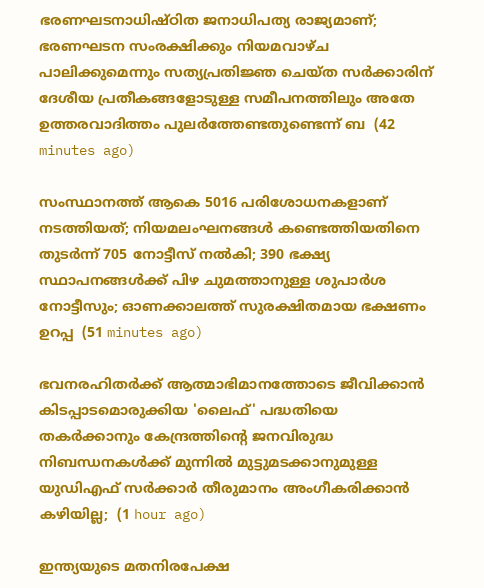ഭരണഘടനാധിഷ്ഠിത ജനാധിപത്യ രാജ്യമാണ്; ഭരണഘടന സംരക്ഷിക്കും നിയമവാഴ്ച പാലിക്കുമെന്നും സത്യപ്രതിജ്ഞ ചെയ്ത സർക്കാരിന് ദേശീയ പ്രതീകങ്ങളോടുള്ള സമീപനത്തിലും അതേ ഉത്തരവാദിത്തം പുലർത്തേണ്ടതുണ്ടെന്ന് ബ  (42 minutes ago)

സംസ്ഥാനത്ത് ആകെ 5016 പരിശോധനകളാണ് നടത്തിയത്; നിയമലംഘനങ്ങൾ കണ്ടെത്തിയതിനെ തുടർന്ന് 705 നോട്ടീസ് നൽകി; 390 ഭക്ഷ്യ സ്ഥാപനങ്ങള്‍ക്ക് പിഴ ചുമത്താനുള്ള ശുപാർശ നോട്ടീസും; ഓണക്കാലത്ത് സുരക്ഷിതമായ ഭക്ഷണം ഉറപ്പ  (51 minutes ago)

ഭവനരഹിതർക്ക് ആത്മാഭിമാനത്തോടെ ജീവിക്കാൻ കിടപ്പാടമൊരുക്കിയ 'ലൈഫ്' പദ്ധതിയെ തകർക്കാനും കേന്ദ്രത്തിന്റെ ജനവിരുദ്ധ നിബന്ധനകൾക്ക് മുന്നിൽ മുട്ടുമടക്കാനുമുള്ള യുഡിഎഫ് സർക്കാർ തീരുമാനം അംഗീകരിക്കാൻ കഴിയില്ല;  (1 hour ago)

ഇന്ത്യയുടെ മതനിരപേക്ഷ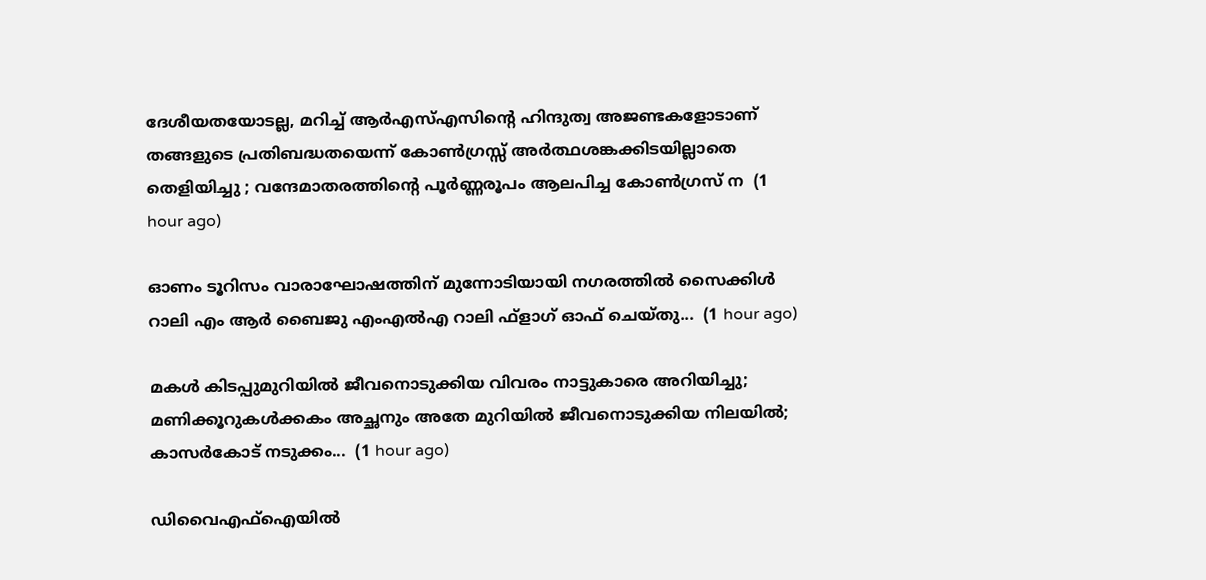ദേശീയതയോടല്ല, മറിച്ച് ആർഎസ്എസിന്റെ ഹിന്ദുത്വ അജണ്ടകളോടാണ് തങ്ങളുടെ പ്രതിബദ്ധതയെന്ന് കോൺഗ്രസ്സ് അർത്ഥശങ്കക്കിടയില്ലാതെ തെളിയിച്ചു ; വന്ദേമാതരത്തിന്റെ പൂർണ്ണരൂപം ആലപിച്ച കോൺഗ്രസ് ന  (1 hour ago)

ഓണം ടൂറിസം വാരാഘോഷത്തിന് മുന്നോടിയായി നഗരത്തില്‍ സൈക്കിള്‍ റാലി എം ആര്‍ ബൈജു എംഎല്‍എ റാലി ഫ്ളാഗ് ഓഫ് ചെയ്തു...  (1 hour ago)

മകൾ കിടപ്പുമുറിയിൽ ജീവനൊടുക്കിയ വിവരം നാട്ടുകാരെ അറിയിച്ചു; മണിക്കൂറുകൾക്കകം അച്ഛനും അതേ മുറിയിൽ ജീവനൊടുക്കിയ നിലയിൽ; കാസർകോട് നടുക്കം...  (1 hour ago)

ഡിവൈഎഫ്ഐയിൽ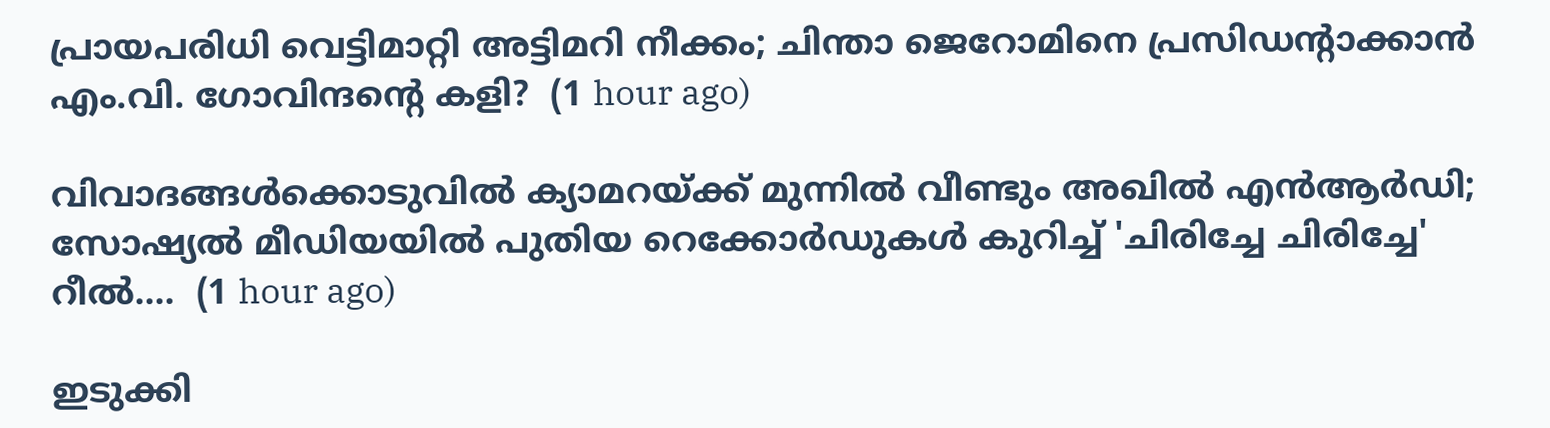പ്രായപരിധി വെട്ടിമാറ്റി അട്ടിമറി നീക്കം; ചിന്താ ജെറോമിനെ പ്രസിഡന്റാക്കാൻ എം.വി. ഗോവിന്ദന്റെ കളി?  (1 hour ago)

വിവാദങ്ങൾക്കൊടുവിൽ ക്യാമറയ്ക്ക് മുന്നിൽ വീണ്ടും അഖിൽ എൻആർഡി; സോഷ്യൽ മീഡിയയിൽ പുതിയ റെക്കോർഡുകൾ കുറിച്ച് 'ചിരിച്ചേ ചിരിച്ചേ' റീൽ....  (1 hour ago)

ഇടുക്കി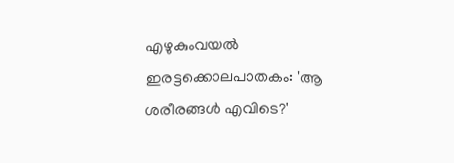എഴുകുംവയൽ ഇരട്ടക്കൊലപാതകം: 'ആ ശരീരങ്ങൾ എവിടെ?'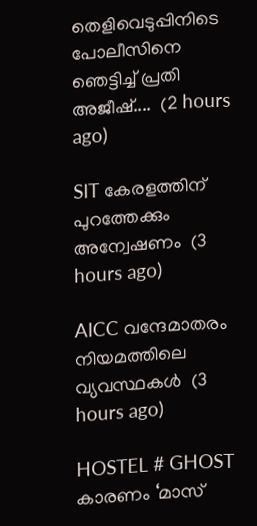തെളിവെടുപ്പിനിടെ പോലീസിനെ ഞെട്ടിച്ച് പ്രതി അജീഷ്....  (2 hours ago)

SIT കേരളത്തിന് പുറത്തേക്കും അന്വേഷണം  (3 hours ago)

AICC വന്ദേമാതരം നിയമത്തിലെ വ്യവസ്ഥകള്‍  (3 hours ago)

HOSTEL # GHOST കാരണം ‘മാസ്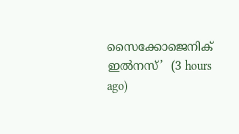സൈക്കോജെനിക് ഇൽനസ്’  (3 hours ago)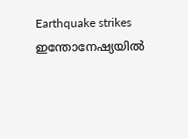Earthquake strikes ഇന്തോനേഷ്യയിൽ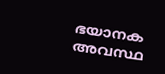ഭയാനക അവസ്ഥ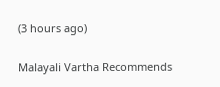(3 hours ago)

Malayali Vartha Recommends